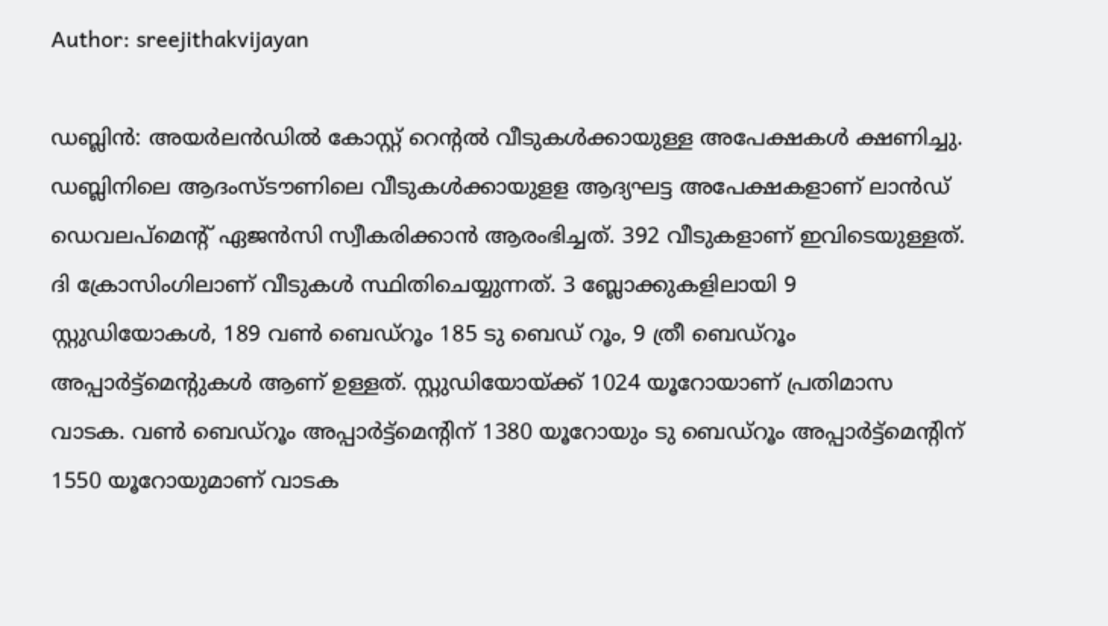Author: sreejithakvijayan

ഡബ്ലിൻ: അയർലൻഡിൽ കോസ്റ്റ് റെന്റൽ വീടുകൾക്കായുള്ള അപേക്ഷകൾ ക്ഷണിച്ചു. ഡബ്ലിനിലെ ആദംസ്ടൗണിലെ വീടുകൾക്കായുളള ആദ്യഘട്ട അപേക്ഷകളാണ് ലാൻഡ് ഡെവലപ്‌മെന്റ് ഏജൻസി സ്വീകരിക്കാൻ ആരംഭിച്ചത്. 392 വീടുകളാണ് ഇവിടെയുള്ളത്. ദി ക്രോസിംഗിലാണ് വീടുകൾ സ്ഥിതിചെയ്യുന്നത്. 3 ബ്ലോക്കുകളിലായി 9 സ്റ്റുഡിയോകൾ, 189 വൺ ബെഡ്‌റൂം 185 ടു ബെഡ് റൂം, 9 ത്രീ ബെഡ്‌റൂം അപ്പാർട്ട്‌മെന്റുകൾ ആണ് ഉള്ളത്. സ്റ്റുഡിയോയ്ക്ക് 1024 യൂറോയാണ് പ്രതിമാസ വാടക. വൺ ബെഡ്‌റൂം അപ്പാർട്ട്‌മെന്റിന് 1380 യൂറോയും ടു ബെഡ്‌റൂം അപ്പാർട്ട്‌മെന്റിന് 1550 യൂറോയുമാണ് വാടക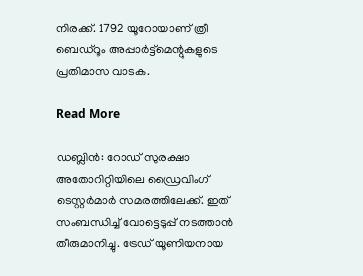നിരക്ക്. 1792 യൂറോയാണ് ത്രീ ബെഡ്‌റൂം അപ്പാർട്ട്‌മെന്റുകളുടെ പ്രതിമാസ വാടക.

Read More

ഡബ്ലിൻ: റോഡ് സുരക്ഷാ അതോറിറ്റിയിലെ ഡ്രൈവിംഗ് ടെസ്റ്റർമാർ സമരത്തിലേക്ക്. ഇത് സംബന്ധിച്ച് വോട്ടെടുപ്പ് നടത്താൻ തീരുമാനിച്ചു. ട്രേഡ് യൂണിയനായ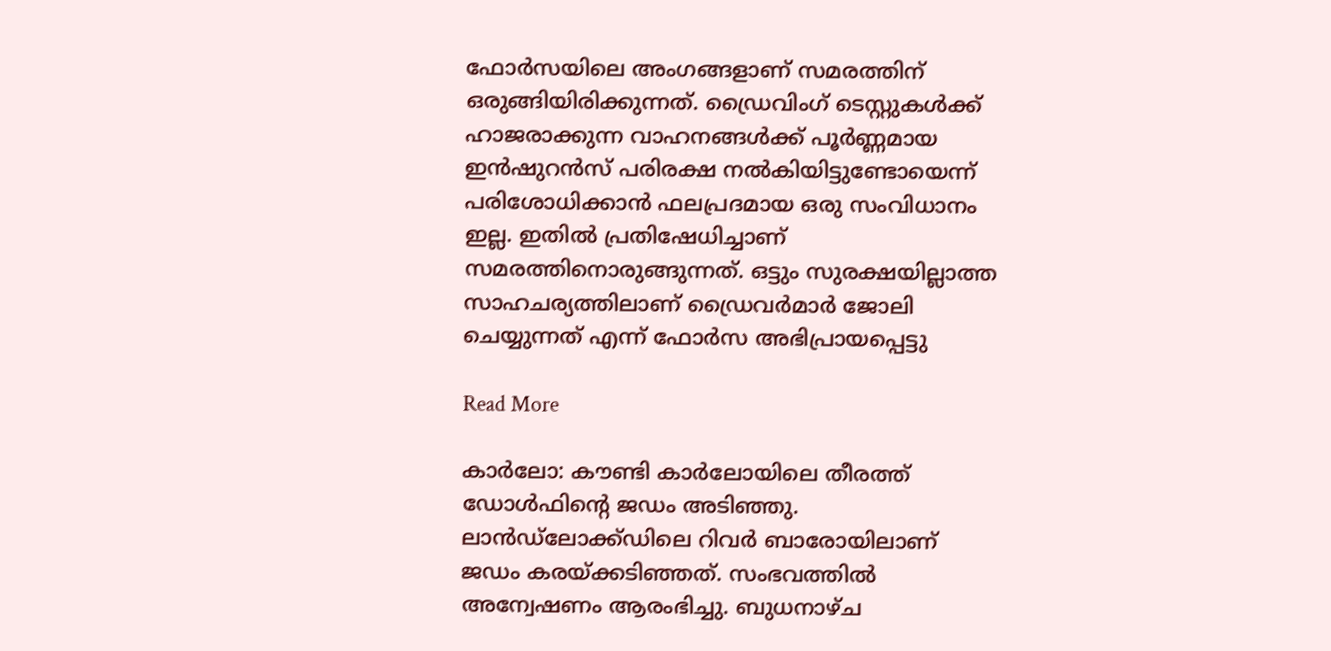ഫോർസയിലെ അംഗങ്ങളാണ് സമരത്തിന് ഒരുങ്ങിയിരിക്കുന്നത്. ഡ്രൈവിംഗ് ടെസ്റ്റുകൾക്ക് ഹാജരാക്കുന്ന വാഹനങ്ങൾക്ക് പൂർണ്ണമായ ഇൻഷുറൻസ് പരിരക്ഷ നൽകിയിട്ടുണ്ടോയെന്ന് പരിശോധിക്കാൻ ഫലപ്രദമായ ഒരു സംവിധാനം ഇല്ല. ഇതിൽ പ്രതിഷേധിച്ചാണ് സമരത്തിനൊരുങ്ങുന്നത്. ഒട്ടും സുരക്ഷയില്ലാത്ത സാഹചര്യത്തിലാണ് ഡ്രൈവർമാർ ജോലി ചെയ്യുന്നത് എന്ന് ഫോർസ അഭിപ്രായപ്പെട്ടു

Read More

കാർലോ: കൗണ്ടി കാർലോയിലെ തീരത്ത് ഡോൾഫിന്റെ ജഡം അടിഞ്ഞു. ലാൻഡ്‌ലോക്ക്ഡിലെ റിവർ ബാരോയിലാണ് ജഡം കരയ്ക്കടിഞ്ഞത്. സംഭവത്തിൽ അന്വേഷണം ആരംഭിച്ചു. ബുധനാഴ്ച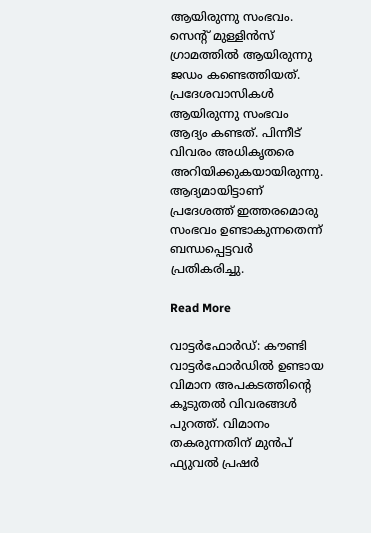ആയിരുന്നു സംഭവം. സെന്റ് മുള്ളിൻസ് ഗ്രാമത്തിൽ ആയിരുന്നു  ജഡം കണ്ടെത്തിയത്. പ്രദേശവാസികൾ ആയിരുന്നു സംഭവം ആദ്യം കണ്ടത്. പിന്നീട് വിവരം അധികൃതരെ അറിയിക്കുകയായിരുന്നു. ആദ്യമായിട്ടാണ് പ്രദേശത്ത് ഇത്തരമൊരു സംഭവം ഉണ്ടാകുന്നതെന്ന് ബന്ധപ്പെട്ടവർ പ്രതികരിച്ചു.

Read More

വാട്ടർഫോർഡ്: കൗണ്ടി വാട്ടർഫോർഡിൽ ഉണ്ടായ വിമാന അപകടത്തിന്റെ കൂടുതൽ വിവരങ്ങൾ പുറത്ത്. വിമാനം തകരുന്നതിന് മുൻപ് ഫ്യുവൽ പ്രഷർ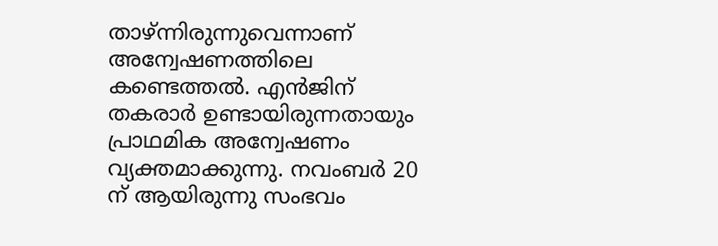താഴ്ന്നിരുന്നുവെന്നാണ് അന്വേഷണത്തിലെ കണ്ടെത്തൽ. എൻജിന് തകരാർ ഉണ്ടായിരുന്നതായും പ്രാഥമിക അന്വേഷണം വ്യക്തമാക്കുന്നു. നവംബർ 20 ന് ആയിരുന്നു സംഭവം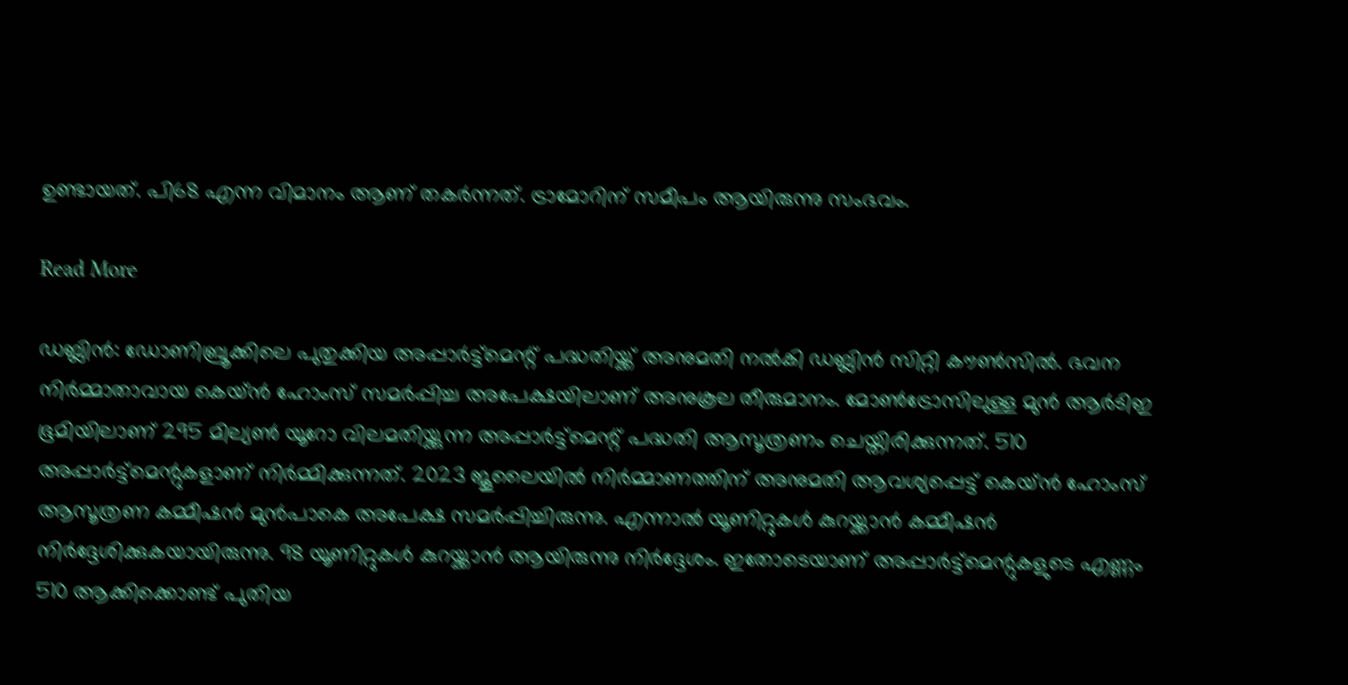ഉണ്ടായത്. പി68 എന്ന വിമാനം ആണ് തകർന്നത്. ട്രാമോറിന് സമീപം ആയിരുന്നു സംഭവം.

Read More

ഡബ്ലിൻ: ഡോണിബ്രൂക്കിലെ പുതുക്കിയ അപ്പാർട്ട്‌മെന്റ് പദ്ധതിയ്ക്ക് അനുമതി നൽകി ഡബ്ലിൻ സിറ്റി കൗൺസിൽ. ഭവന നിർമ്മാതാവായ കെയ്ൻ ഹോംസ് സമർപ്പിച്ച അപേക്ഷയിലാണ് അനുകൂല തീരുമാനം. മോൺട്രോസിലുള്ള മുൻ ആർടിഇ ഭൂമിയിലാണ് 295 മില്യൺ യൂറോ വിലമതിയ്ക്കുന്ന അപ്പാർട്ട്‌മെന്റ് പദ്ധതി ആസൂത്രണം ചെയ്തിരിക്കുന്നത്. 510 അപ്പാർട്ട്‌മെന്റുകളാണ് നിർമ്മിക്കുന്നത്. 2023 ജൂലൈയിൽ നിർമ്മാണത്തിന് അനുമതി ആവശ്യപ്പെട്ട് കെയ്ൻ ഹോംസ് ആസൂത്രണ കമ്മീഷൻ മുൻപാകെ അപേക്ഷ സമർപ്പിച്ചിരുന്നു. എന്നാൽ യൂണിറ്റുകൾ കുറയ്ക്കാൻ കമ്മീഷൻ നിർദ്ദേശിക്കുകയായിരുന്നു. 98 യൂണിറ്റുകൾ കുറയ്ക്കാൻ ആയിരുന്നു നിർദ്ദേശം. ഇതോടെയാണ് അപ്പാർട്ട്‌മെന്റുകളുടെ എണ്ണം 510 ആക്കിക്കൊണ്ട് പുതിയ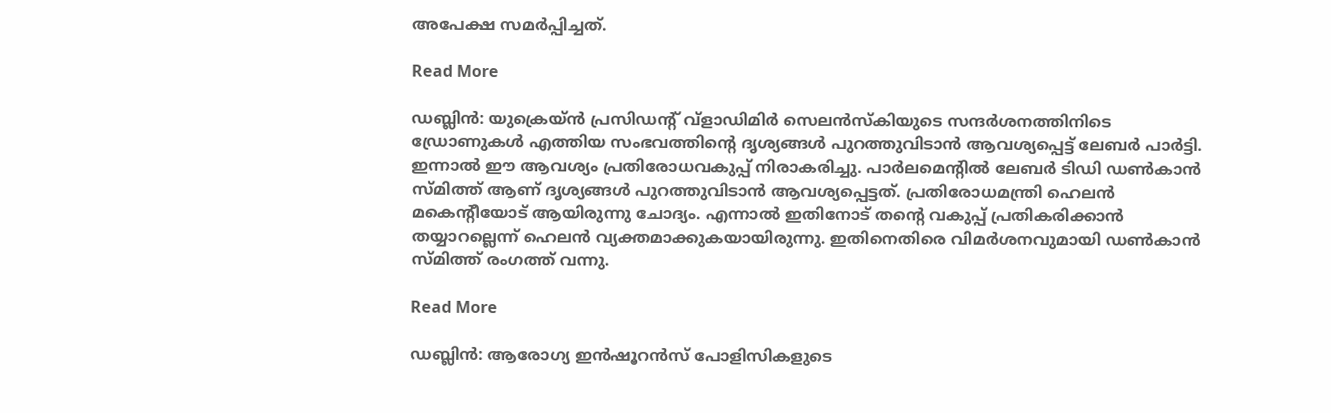അപേക്ഷ സമർപ്പിച്ചത്.

Read More

ഡബ്ലിൻ: യുക്രെയ്ൻ പ്രസിഡന്റ് വ്‌ളാഡിമിർ സെലൻസ്‌കിയുടെ സന്ദർശനത്തിനിടെ ഡ്രോണുകൾ എത്തിയ സംഭവത്തിന്റെ ദൃശ്യങ്ങൾ പുറത്തുവിടാൻ ആവശ്യപ്പെട്ട് ലേബർ പാർട്ടി. ഇന്നാൽ ഈ ആവശ്യം പ്രതിരോധവകുപ്പ് നിരാകരിച്ചു. പാർലമെന്റിൽ ലേബർ ടിഡി ഡൺകാൻ സ്മിത്ത് ആണ് ദൃശ്യങ്ങൾ പുറത്തുവിടാൻ ആവശ്യപ്പെട്ടത്. പ്രതിരോധമന്ത്രി ഹെലൻ മകെന്റീയോട് ആയിരുന്നു ചോദ്യം. എന്നാൽ ഇതിനോട് തന്റെ വകുപ്പ് പ്രതികരിക്കാൻ തയ്യാറല്ലെന്ന് ഹെലൻ വ്യക്തമാക്കുകയായിരുന്നു. ഇതിനെതിരെ വിമർശനവുമായി ഡൺകാൻ സ്മിത്ത് രംഗത്ത് വന്നു.

Read More

ഡബ്ലിൻ: ആരോഗ്യ ഇൻഷൂറൻസ് പോളിസികളുടെ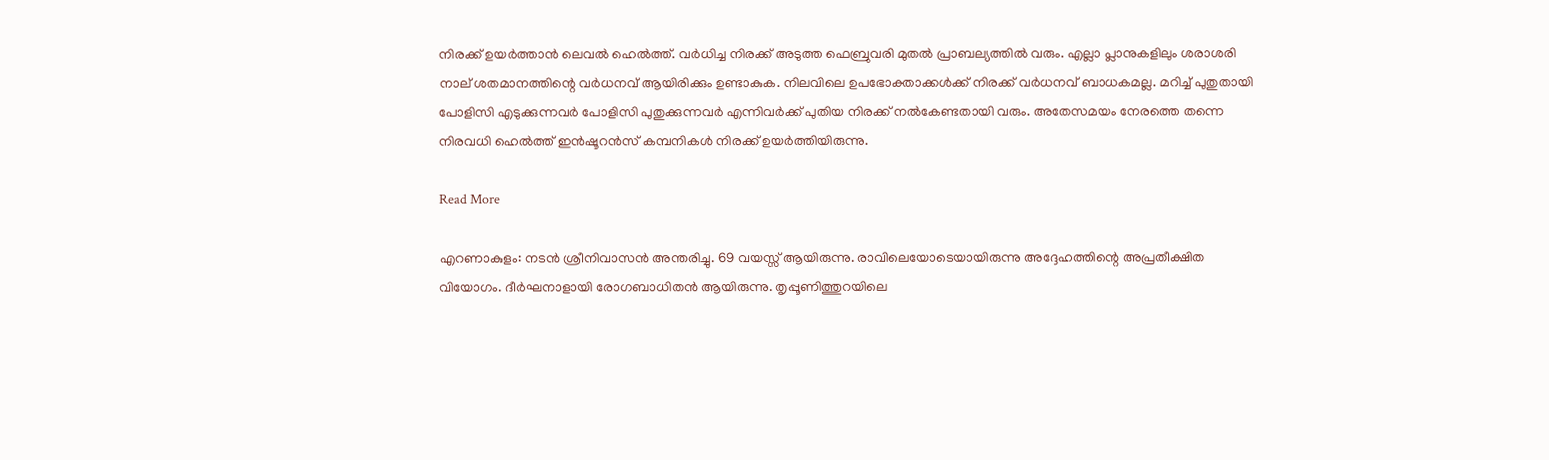നിരക്ക് ഉയർത്താൻ ലെവൽ ഹെൽത്ത്. വർധിച്ച നിരക്ക് അടുത്ത ഫെബ്രുവരി മുതൽ പ്രാബല്യത്തിൽ വരും. എല്ലാ പ്ലാനുകളിലും ശരാശരി നാല് ശതമാനത്തിന്റെ വർധനവ് ആയിരിക്കും ഉണ്ടാകുക. നിലവിലെ ഉപഭോക്താക്കൾക്ക് നിരക്ക് വർധനവ് ബാധകമല്ല. മറിച്ച് പുതുതായി പോളിസി എടുക്കുന്നവർ പോളിസി പുതുക്കുന്നവർ എന്നിവർക്ക് പുതിയ നിരക്ക് നൽകേണ്ടതായി വരും. അതേസമയം നേരത്തെ തന്നെ നിരവധി ഹെൽത്ത് ഇൻഷൂറൻസ് കമ്പനികൾ നിരക്ക് ഉയർത്തിയിരുന്നു.

Read More

എറണാകുളം: നടൻ ശ്രീനിവാസൻ അന്തരിച്ചു. 69 വയസ്സ് ആയിരുന്നു. രാവിലെയോടെയായിരുന്നു അദ്ദേഹത്തിന്റെ അപ്രതീക്ഷിത വിയോഗം. ദീർഘനാളായി രോഗബാധിതൻ ആയിരുന്നു. തൃപ്പൂണിത്തുറയിലെ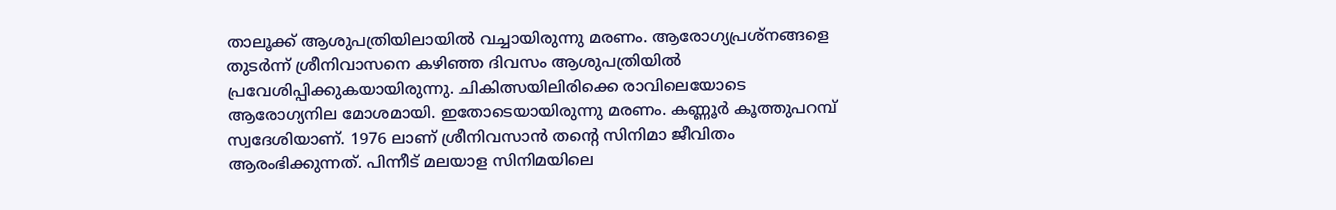താലൂക്ക് ആശുപത്രിയിലായിൽ വച്ചായിരുന്നു മരണം. ആരോഗ്യപ്രശ്നങ്ങളെ തുടർന്ന് ശ്രീനിവാസനെ കഴിഞ്ഞ ദിവസം ആശുപത്രിയിൽ പ്രവേശിപ്പിക്കുകയായിരുന്നു. ചികിത്സയിലിരിക്കെ രാവിലെയോടെ ആരോഗ്യനില മോശമായി. ഇതോടെയായിരുന്നു മരണം. കണ്ണൂർ കൂത്തുപറമ്പ് സ്വദേശിയാണ്. 1976 ലാണ് ശ്രീനിവസാൻ തന്റെ സിനിമാ ജീവിതം ആരംഭിക്കുന്നത്. പിന്നീട് മലയാള സിനിമയിലെ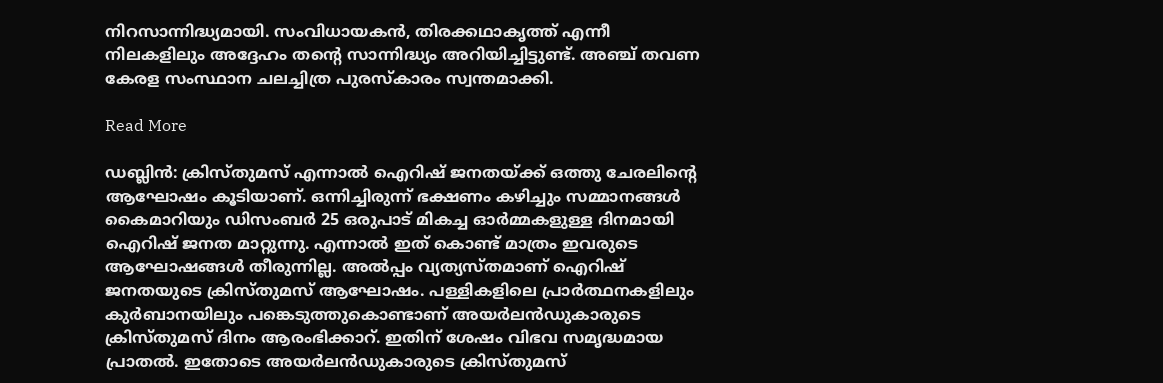നിറസാന്നിദ്ധ്യമായി. സംവിധായകൻ, തിരക്കഥാകൃത്ത് എന്നീ നിലകളിലും അദ്ദേഹം തന്റെ സാന്നിദ്ധ്യം അറിയിച്ചിട്ടുണ്ട്. അഞ്ച് തവണ കേരള സംസ്ഥാന ചലച്ചിത്ര പുരസ്കാരം സ്വന്തമാക്കി.

Read More

ഡബ്ലിൻ: ക്രിസ്തുമസ് എന്നാൽ ഐറിഷ് ജനതയ്ക്ക് ഒത്തു ചേരലിന്റെ ആഘോഷം കൂടിയാണ്. ഒന്നിച്ചിരുന്ന് ഭക്ഷണം കഴിച്ചും സമ്മാനങ്ങൾ കൈമാറിയും ഡിസംബർ 25 ഒരുപാട് മികച്ച ഓർമ്മകളുള്ള ദിനമായി ഐറിഷ് ജനത മാറ്റുന്നു. എന്നാൽ ഇത് കൊണ്ട് മാത്രം ഇവരുടെ ആഘോഷങ്ങൾ തീരുന്നില്ല. അൽപ്പം വ്യത്യസ്തമാണ് ഐറിഷ് ജനതയുടെ ക്രിസ്തുമസ് ആഘോഷം. പള്ളികളിലെ പ്രാർത്ഥനകളിലും കുർബാനയിലും പങ്കെടുത്തുകൊണ്ടാണ് അയർലൻഡുകാരുടെ ക്രിസ്തുമസ് ദിനം ആരംഭിക്കാറ്. ഇതിന് ശേഷം വിഭവ സമൃദ്ധമായ പ്രാതൽ. ഇതോടെ അയർലൻഡുകാരുടെ ക്രിസ്തുമസ്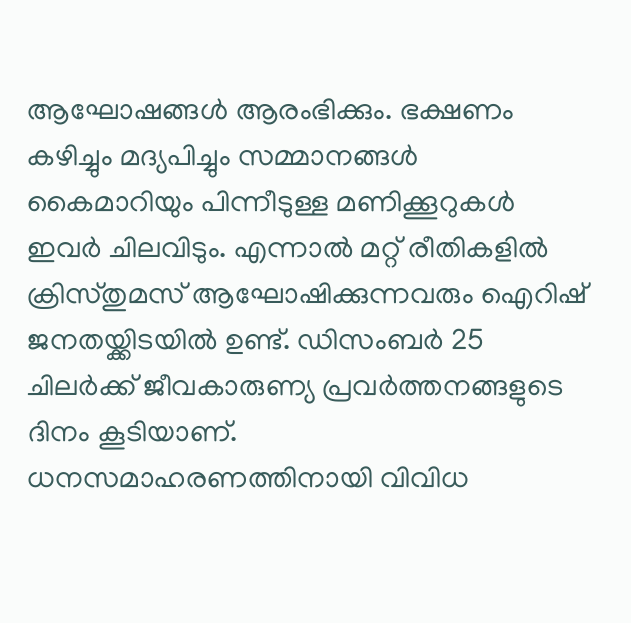ആഘോഷങ്ങൾ ആരംഭിക്കും. ഭക്ഷണം കഴിച്ചും മദ്യപിച്ചും സമ്മാനങ്ങൾ കൈമാറിയും പിന്നീടുള്ള മണിക്കൂറുകൾ ഇവർ ചിലവിടും. എന്നാൽ മറ്റ് രീതികളിൽ ക്രിസ്തുമസ് ആഘോഷിക്കുന്നവരും ഐറിഷ് ജനതയ്ക്കിടയിൽ ഉണ്ട്. ഡിസംബർ 25 ചിലർക്ക് ജീവകാരുണ്യ പ്രവർത്തനങ്ങളുടെ ദിനം കൂടിയാണ്. ധനസമാഹരണത്തിനായി വിവിധ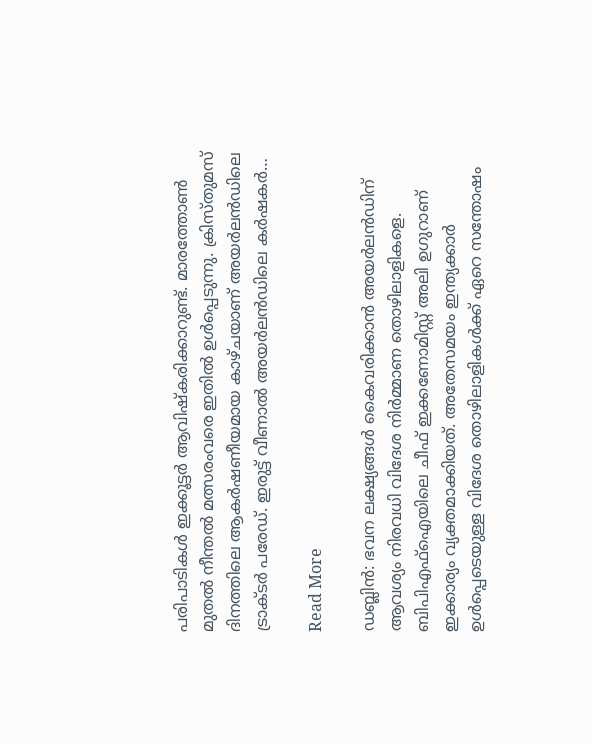പരിപാടികൾ ഇക്കൂട്ടർ ആവിഷ്‌കരിക്കാറുണ്ട്. മാരത്തോൺ മുതൽ നീന്തൽ മത്സരംവരെ ഇതിൽ ഉൾപ്പെടുന്നു. ക്രിസ്തുമസ് ദിനത്തിലെ ആകർഷണീയമായ കാഴ്ചയാണ് അയർലൻഡിലെ ട്രാക്ടർ പരേഡ്. ഇരുട്ട് വീണാൽ അയർലൻഡിലെ കർഷകർ…

Read More

ഡബ്ലിൻ: ഭവന ലക്ഷ്യങ്ങൾ കൈവരിക്കാൻ അയർലൻഡിന് ആവശ്യം നിരവധി വിദേശ നിർമ്മാണ തൊഴിലാളികളെ. ബിപിഎഫ്‌ഐയിലെ ചീഫ് ഇക്കണോമിസ്റ്റ് അലി ഉഗുറാണ് ഇക്കാര്യം വ്യക്തമാക്കിയത്. അതേസമയം ഇന്ത്യക്കാർ ഉൾപ്പെടെയുള്ള വിദേശ തൊഴിലാളികൾക്ക് ഏറെ സന്തോഷം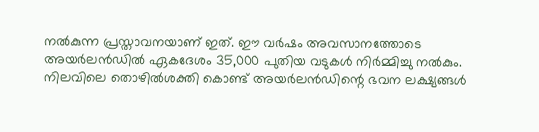നൽകുന്ന പ്രസ്താവനയാണ് ഇത്. ഈ വർഷം അവസാനത്തോടെ അയർലൻഡിൽ ഏകദേശം 35,000 പുതിയ വടുകൾ നിർമ്മിച്ചു നൽകും. നിലവിലെ തൊഴിൽശക്തി കൊണ്ട് അയർലൻഡിന്റെ ഭവന ലക്ഷ്യങ്ങൾ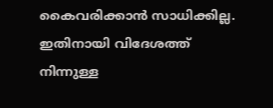കൈവരിക്കാൻ സാധിക്കില്ല. ഇതിനായി വിദേശത്ത് നിന്നുള്ള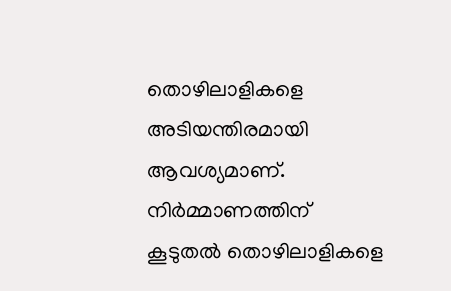തൊഴിലാളികളെ അടിയന്തിരമായി ആവശ്യമാണ്. നിർമ്മാണത്തിന് കൂടുതൽ തൊഴിലാളികളെ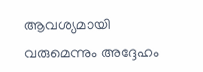ആവശ്യമായി വരുമെന്നും അദ്ദേഹം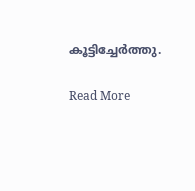കൂട്ടിച്ചേർത്തു.

Read More